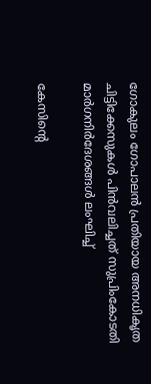ഗോകുലം ഗോപാലന്‍ പ്രതിയായ അനധികൃത ചിട്ടിക്കേസുകള്‍ പിന്‍വലിച്ചത് സുപ്രിംകോടതി മാർഗനിർദേശങ്ങൾ ലംഘിച്ച്

കേസിന്റെ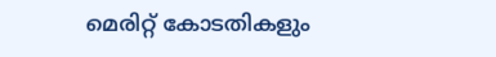മെരിറ്റ് കോടതികളും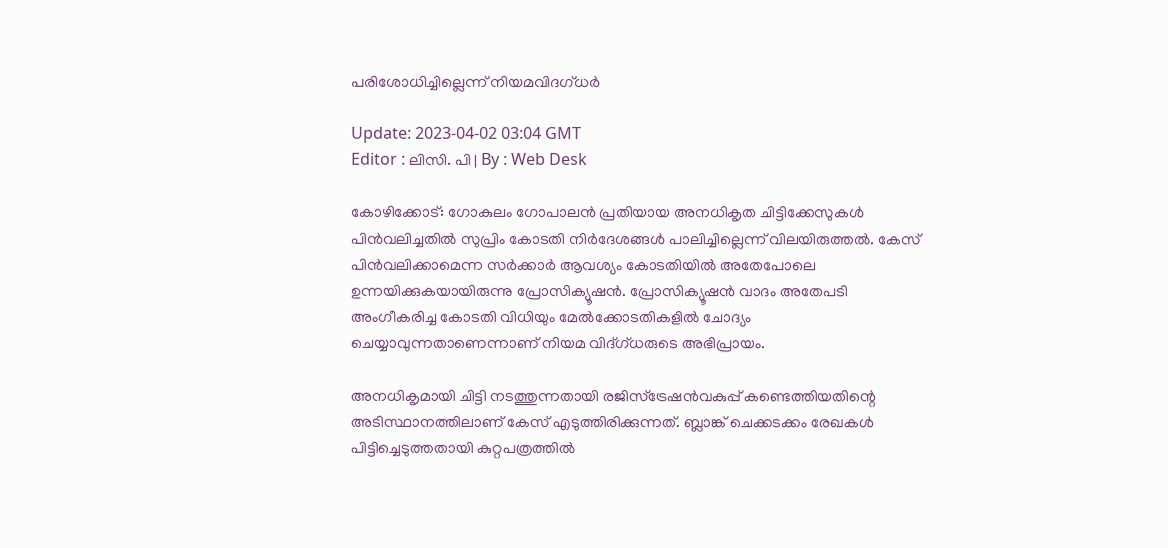പരിശോധിച്ചില്ലെന്ന് നിയമവിദഗ്ധർ

Update: 2023-04-02 03:04 GMT
Editor : ലിസി. പി | By : Web Desk

കോഴിക്കോട്: ഗോകുലം ഗോപാലൻ പ്രതിയായ അനധികൃത ചിട്ടിക്കേസുകൾ പിൻവലിച്ചതിൽ സുപ്രിം കോടതി നിർദേശങ്ങൾ പാലിച്ചില്ലെന്ന് വിലയിരുത്തൽ. കേസ് പിൻവലിക്കാമെന്ന സർക്കാർ ആവശ്യം കോടതിയിൽ അതേപോലെ ഉന്നയിക്കുകയായിരുന്നു പ്രോസിക്യൂഷൻ. പ്രോസിക്യൂഷൻ വാദം അതേപടി അംഗീകരിച്ച കോടതി വിധിയും മേൽക്കോടതികളിൽ ചോദ്യം ചെയ്യാവുന്നതാണെന്നാണ് നിയമ വിദ്ഗ്ധരുടെ അഭിപ്രായം.

അനധികൃമായി ചിട്ടി നടത്തുന്നതായി രജിസ്‌ട്രേഷൻവകുപ്പ് കണ്ടെത്തിയതിന്റെ അടിസ്ഥാനത്തിലാണ് കേസ് എടുത്തിരിക്കുന്നത്. ബ്ലാങ്ക് ചെക്കടക്കം രേഖകൾ പിട്ടിച്ചെടുത്തതായി കുറ്റപത്രത്തിൽ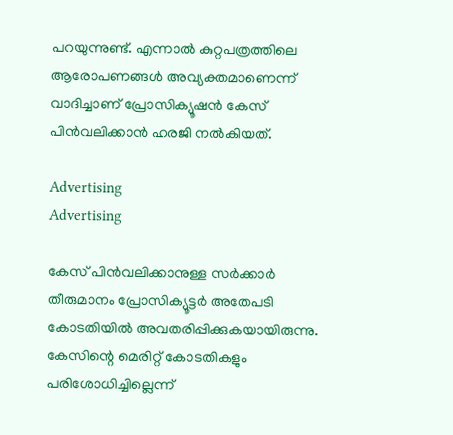പറയുന്നുണ്ട്. എന്നാൽ കുറ്റപത്രത്തിലെ ആരോപണങ്ങൾ അവ്യക്തമാണെന്ന് വാദിച്ചാണ് പ്രോസിക്യൂഷൻ കേസ് പിൻവലിക്കാൻ ഹരജി നൽകിയത്.

Advertising
Advertising

കേസ് പിൻവലിക്കാനുള്ള സർക്കാർ തീരുമാനം പ്രോസിക്യൂട്ടർ അതേപടി കോടതിയിൽ അവതരിപ്പിക്കുകയായിരുന്നു. കേസിന്റെ മെരിറ്റ് കോടതികളും പരിശോധിച്ചില്ലെന്ന്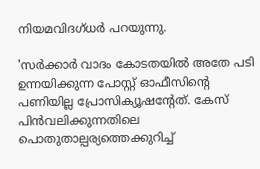നിയമവിദഗ്ധർ പറയുന്നു.

'സർക്കാർ വാദം കോടതയില്‍ അതേ പടി ഉന്നയിക്കുന്ന പോസ്റ്റ് ഓഫീസിന്റെ പണിയില്ല പ്രോസിക്യൂഷന്റേത്. കേസ് പിന്‍വലിക്കുന്നതിലെ പൊതുതാല്പര്യത്തെക്കുറിച്ച്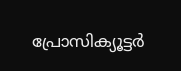പ്രോസിക്യൂട്ടർ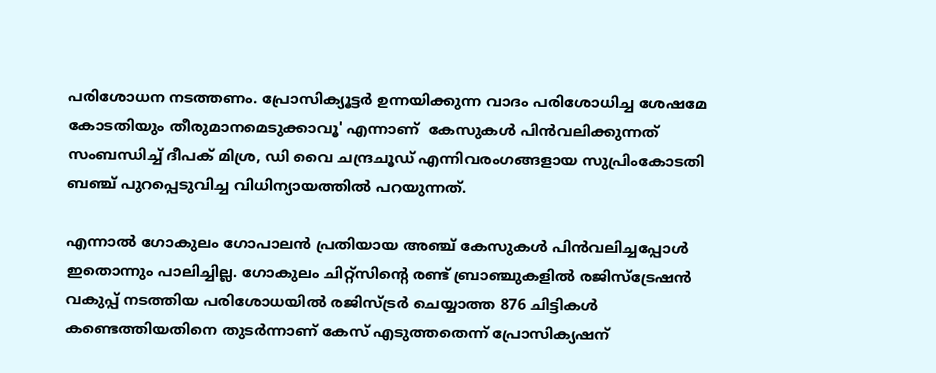പരിശോധന നടത്തണം. പ്രോസിക്യൂട്ടർ ഉന്നയിക്കുന്ന വാദം പരിശോധിച്ച ശേഷമേ കോടതിയും തീരുമാനമെടുക്കാവൂ' എന്നാണ്  കേസുകള്‍ പിന്‍വലിക്കുന്നത് സംബന്ധിച്ച് ദീപക് മിശ്ര, ഡി വൈ ചന്ദ്രചൂഡ് എന്നിവരംഗങ്ങളായ സുപ്രിംകോടതി ബഞ്ച് പുറപ്പെടുവിച്ച വിധിന്യായത്തില്‍ പറയുന്നത്.

എന്നാല്‍ ഗോകുലം ഗോപാലന്‍ പ്രതിയായ അഞ്ച് കേസുകള്‍ പിന്‍വലിച്ചപ്പോള്‍ ഇതൊന്നും പാലിച്ചില്ല. ഗോകുലം ചിറ്റ്സിന്റെ രണ്ട് ബ്രാഞ്ചുകളില്‍ രജിസ്ട്രേഷന്‍ വകുപ്പ് നടത്തിയ പരിശോധയില്‍ രജിസ്ട്രർ ചെയ്യാത്ത 876 ചിട്ടികള്‍ കണ്ടെത്തിയതിനെ തുടർന്നാണ് കേസ് എടുത്തതെന്ന് പ്രോസിക്യഷന്‌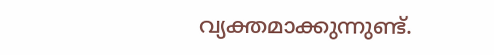വ്യക്തമാക്കുന്നുണ്ട്.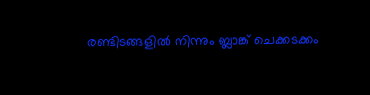രണ്ടിടങ്ങളില്‍ നിന്നും ബ്ലാങ്ക് ചെക്കടക്കം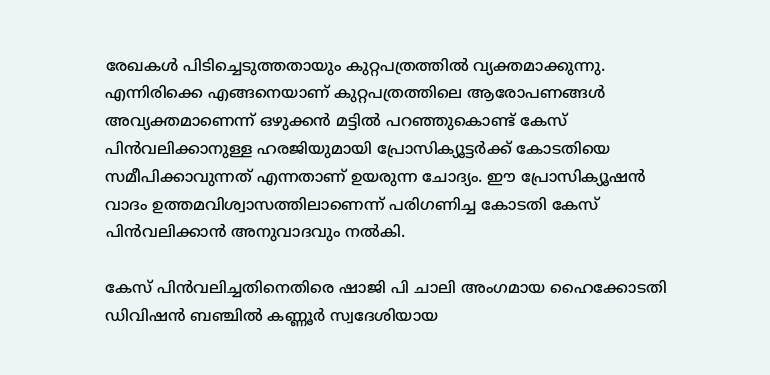രേഖകള്‍ പിടിച്ചെടുത്തതായും കുറ്റപത്രത്തില്‍ വ്യക്തമാക്കുന്നു. എന്നിരിക്കെ എങ്ങനെയാണ് കുറ്റപത്രത്തിലെ ആരോപണങ്ങള്‍ അവ്യക്തമാണെന്ന് ഒഴുക്കന്‍ മട്ടില്‍ പറഞ്ഞുകൊണ്ട് കേസ് പിന്‍വലിക്കാനുള്ള ഹരജിയുമായി പ്രോസിക്യൂട്ടർക്ക് കോടതിയെ സമീപിക്കാവുന്നത് എന്നതാണ് ഉയരുന്ന ചോദ്യം. ഈ പ്രോസിക്യൂഷന്‍ വാദം ഉത്തമവിശ്വാസത്തിലാണെന്ന് പരിഗണിച്ച കോടതി കേസ്‍ പിന്‍വലിക്കാന്‍ അനുവാദവും നല്‍കി.

കേസ് പിന്‍വലിച്ചതിനെതിരെ ഷാജി പി ചാലി അംഗമായ ഹൈക്കോടതി ഡിവിഷന്‍ ബഞ്ചില്‍ കണ്ണൂർ സ്വദേശിയായ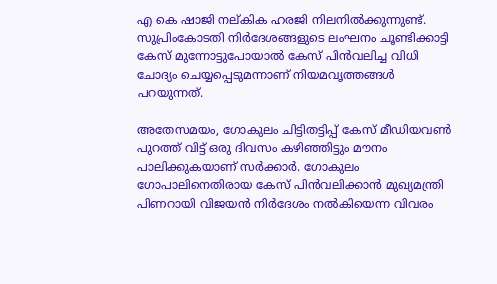എ കെ ഷാജി നല്കിക ഹരജി നിലനില്‍ക്കുന്നുണ്ട്. സുപ്രിംകോടതി നിർദേശങ്ങളുടെ ലംഘനം ചൂണ്ടിക്കാട്ടി കേസ് മുന്നോട്ടുപോയാല്‍ കേസ് പിന്‍വലിച്ച വിധി ചോദ്യം ചെയ്യപ്പെടുമന്നാണ് നിയമവൃത്തങ്ങള്‍ പറയുന്നത്.

അതേസമയം, ഗോകുലം ചിട്ടിതട്ടിപ്പ് കേസ് മീഡിയവൺ പുറത്ത് വിട്ട് ഒരു ദിവസം കഴിഞ്ഞിട്ടും മൗനം പാലിക്കുകയാണ് സർക്കാർ. ഗോകുലം ഗോപാലിനെതിരായ കേസ് പിൻവലിക്കാൻ മുഖ്യമന്ത്രി പിണറായി വിജയൻ നിർദേശം നൽകിയെന്ന വിവരം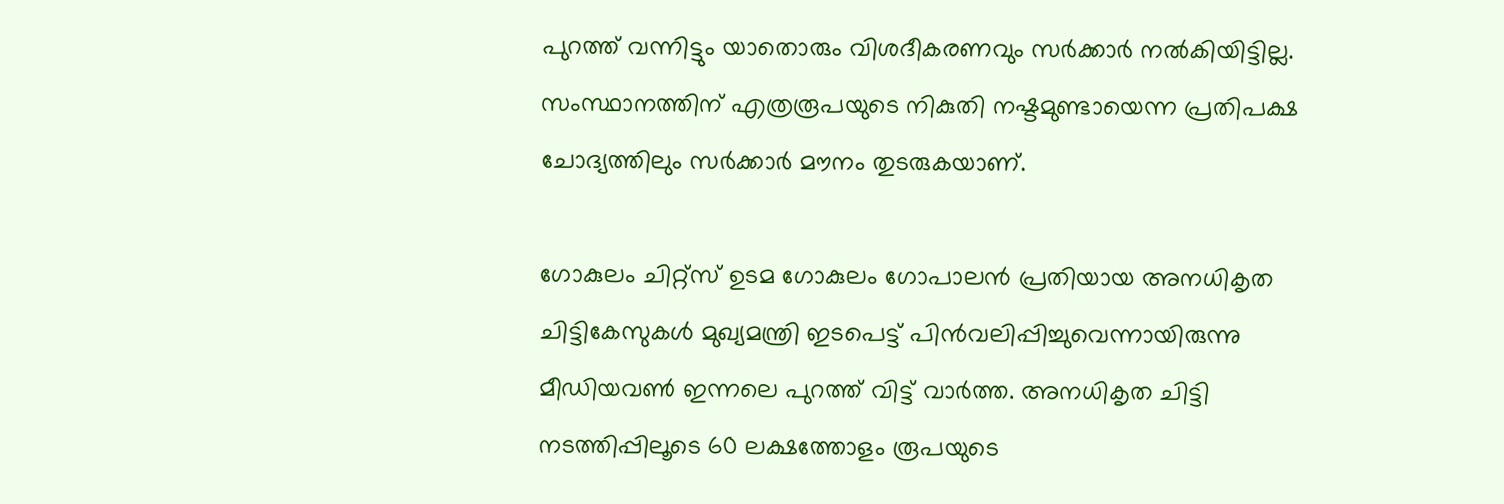പുറത്ത് വന്നിട്ടും യാതൊരും വിശദീകരണവും സർക്കാർ നൽകിയിട്ടില്ല. സംസ്ഥാനത്തിന് എത്രരൂപയുടെ നികുതി നഷ്ടമുണ്ടായെന്ന പ്രതിപക്ഷ ചോദ്യത്തിലും സർക്കാർ മൗനം തുടരുകയാണ്.

ഗോകുലം ചിറ്റ്സ് ഉടമ ഗോകുലം ഗോപാലൻ പ്രതിയായ അനധികൃത ചിട്ടികേസുകൾ മുഖ്യമന്ത്രി ഇടപെട്ട് പിൻവലിപ്പിച്ചുവെന്നായിരുന്നു മീഡിയവൺ ഇന്നലെ പുറത്ത് വിട്ട് വാർത്ത. അനധികൃത ചിട്ടി നടത്തിപ്പിലൂടെ 60 ലക്ഷത്തോളം രൂപയുടെ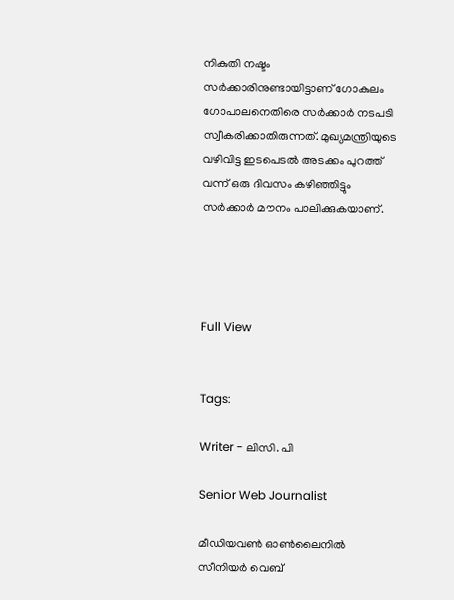നികുതി നഷ്ടം സർക്കാരിനുണ്ടായിട്ടാണ് ഗോകുലം ഗോപാലനെതിരെ സർക്കാർ നടപടി സ്വീകരിക്കാതിരുന്നത്. മുഖ്യമന്ത്രിയുടെ വഴിവിട്ട ഇടപെടൽ അടക്കം പുറത്ത് വന്ന് ഒരു ദിവസം കഴിഞ്ഞിട്ടും സർക്കാർ മൗനം പാലിക്കുകയാണ്.




Full View


Tags:

Writer - ലിസി. പി

Senior Web Journalist

മീഡിയവൺ ഓൺലൈനിൽ സീനിയർ വെബ്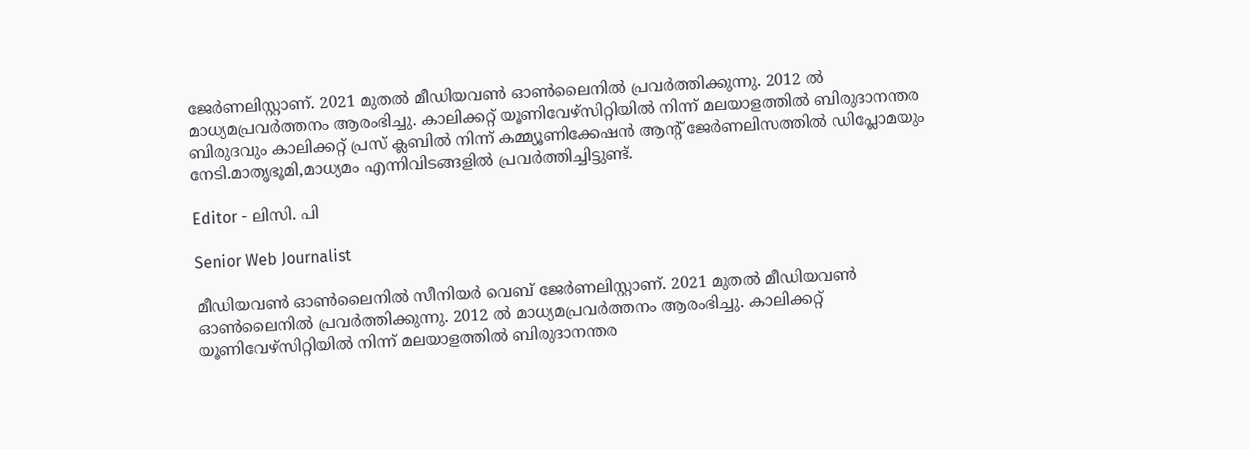ജേർണലിസ്റ്റാണ്. 2021 മുതൽ മീഡിയവൺ ഓൺലൈനിൽ പ്രവർത്തിക്കുന്നു. 2012 ല്‍ മാധ്യമപ്രവര്‍ത്തനം ആരംഭിച്ചു. കാലിക്കറ്റ് യൂണിവേഴ്‌സിറ്റിയിൽ നിന്ന് മലയാളത്തിൽ ബിരുദാനന്തര ബിരുദവും കാലിക്കറ്റ് പ്രസ് ക്ലബിൽ നിന്ന് കമ്മ്യൂണിക്കേഷൻ ആന്റ് ജേർണലിസത്തിൽ ഡിപ്ലോമയും നേടി.മാതൃഭൂമി,മാധ്യമം എന്നിവിടങ്ങളിൽ പ്രവർത്തിച്ചിട്ടുണ്ട്.

Editor - ലിസി. പി

Senior Web Journalist

മീഡിയവൺ ഓൺലൈനിൽ സീനിയർ വെബ് ജേർണലിസ്റ്റാണ്. 2021 മുതൽ മീഡിയവൺ ഓൺലൈനിൽ പ്രവർത്തിക്കുന്നു. 2012 ല്‍ മാധ്യമപ്രവര്‍ത്തനം ആരംഭിച്ചു. കാലിക്കറ്റ് യൂണിവേഴ്‌സിറ്റിയിൽ നിന്ന് മലയാളത്തിൽ ബിരുദാനന്തര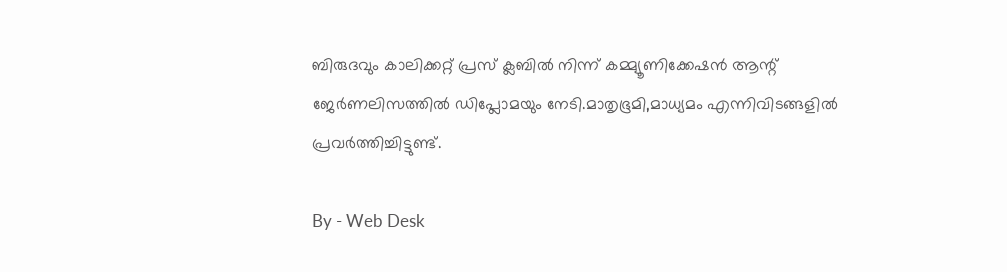ബിരുദവും കാലിക്കറ്റ് പ്രസ് ക്ലബിൽ നിന്ന് കമ്മ്യൂണിക്കേഷൻ ആന്റ് ജേർണലിസത്തിൽ ഡിപ്ലോമയും നേടി.മാതൃഭൂമി,മാധ്യമം എന്നിവിടങ്ങളിൽ പ്രവർത്തിച്ചിട്ടുണ്ട്.

By - Web Desk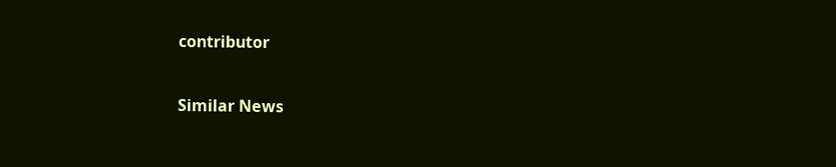contributor

Similar News